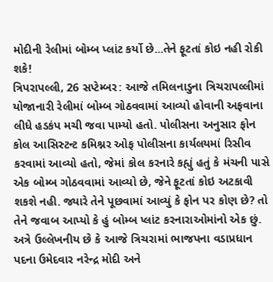મોદીની રેલીમાં બોમ્બ પ્લાંટ કર્યો છે...તેને ફૂટતાં કોઇ નહી રોકી શકે!
ત્રિપરાપલ્લી, 26 સપ્ટેમ્બર: આજે તમિલનાડુના ત્રિચરાપલ્લીમાં યોજાનારી રેલીમાં બોમ્બ ગોઠવવામાં આવ્યો હોવાની અફવાના લીધે હડકંપ મચી જવા પામ્યો હતો. પોલીસના અનુસાર ફોન કોલ આસિસ્ટન્ટ કમિશ્નર ઓફ પોલીસના કાર્યલયમાં રિસીવ કરવામાં આવ્યો હતો, જેમાં કોલ કરનારે કહ્યું હતું કે મંચની પાસે એક બોમ્બ ગોઠવવામાં આવ્યો છે, જેને ફૂટતાં કોઇ અટકાવી શકશે નહી. જ્યારે તેને પૂછવામાં આવ્યું કે ફોન પર કોણ છે? તો તેને જવાબ આપ્યો કે હું બોમ્બ પ્લાંટ કરનારાઓમાંનો એક છું.
અત્રે ઉલ્લેખનીય છે કે આજે ત્રિચરામાં ભાજપના વડાપ્રધાન પદના ઉમેદવાર નરેન્દ્ર મોદી અને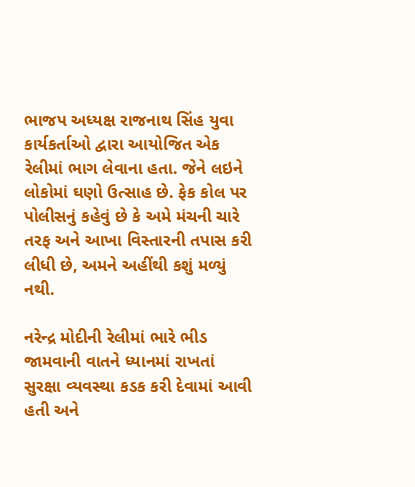ભાજપ અધ્યક્ષ રાજનાથ સિંહ યુવા કાર્યકર્તાઓ દ્વારા આયોજિત એક રેલીમાં ભાગ લેવાના હતા. જેને લઇને લોકોમાં ઘણો ઉત્સાહ છે. ફેક કોલ પર પોલીસનું કહેવું છે કે અમે મંચની ચારે તરફ અને આખા વિસ્તારની તપાસ કરી લીધી છે, અમને અહીંથી કશું મળ્યું નથી.

નરેન્દ્ર મોદીની રેલીમાં ભારે ભીડ જામવાની વાતને ધ્યાનમાં રાખતાં સુરક્ષા વ્યવસ્થા કડક કરી દેવામાં આવી હતી અને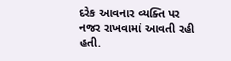દરેક આવનાર વ્યક્તિ પર નજર રાખવામાં આવતી રહી હતી.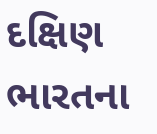દક્ષિણ ભારતના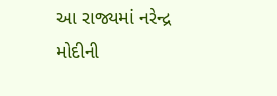આ રાજ્યમાં નરેન્દ્ર મોદીની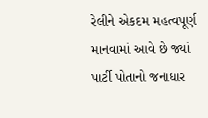રેલીને એકદમ મહત્વપૂર્ણ માનવામાં આવે છે જ્યાં પાર્ટી પોતાનો જનાધાર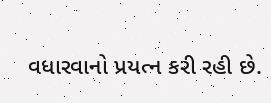વધારવાનો પ્રયત્ન કરી રહી છે.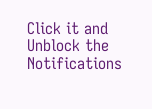Click it and Unblock the Notifications